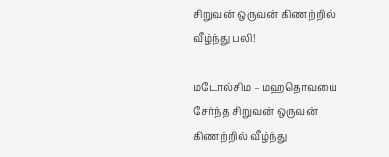சிறுவன் ஒருவன் கிணற்றில் வீழ்ந்து பலி!

மடோல்சிம – மஹதொவயை சேர்ந்த சிறுவன் ஒருவன் கிணற்றில் வீழ்ந்து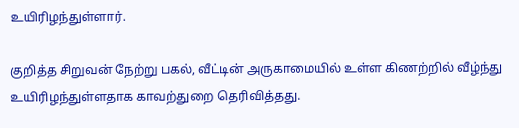உயிரிழந்துள்ளார்.

குறித்த சிறுவன் நேற்று பகல், வீட்டின் அருகாமையில் உள்ள கிணற்றில் வீழ்ந்து உயிரிழந்துள்ளதாக காவற்துறை தெரிவித்தது.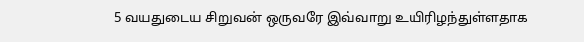5 வயதுடைய சிறுவன் ஒருவரே இவ்வாறு உயிரிழந்துள்ளதாக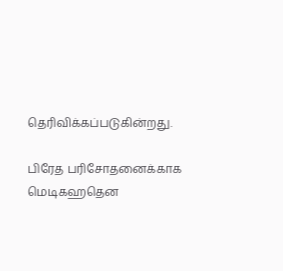தெரிவிக்கப்படுகின்றது.

பிரேத பரிசோதனைக்காக மெடிகஹதென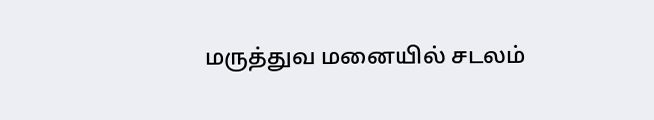மருத்துவ மனையில் சடலம்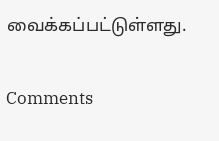வைக்கப்பட்டுள்ளது.

Comments